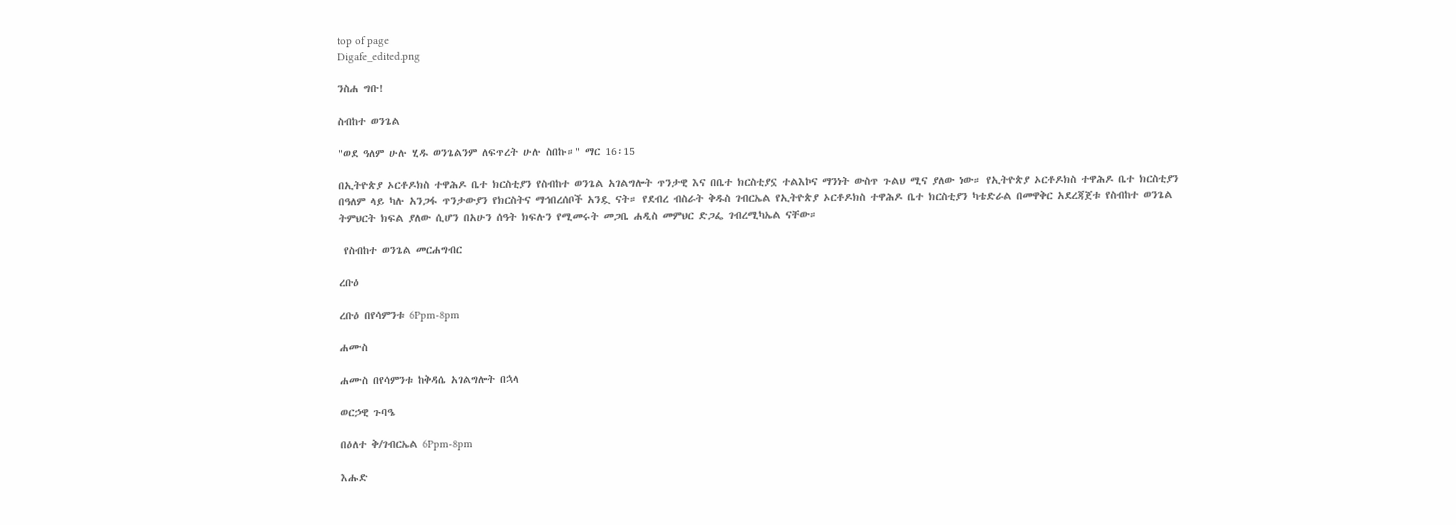top of page
Digafe_edited.png

ንስሐ ግቡ!

ስብከተ ወንጌል

"ወደ ዓለም ሁሉ ሂዱ ወንጌልንም ለፍጥረት ሁሉ ስበኩ።" ማር 16፡15

በኢትዮጵያ ኦርቶዶክስ ተዋሕዶ ቤተ ክርስቲያን የስብከተ ወንጌል አገልግሎት ጥንታዊ እና በቤተ ክርስቲያኗ ተልእኮና ማንነት ውስጥ ጉልህ ሚና ያለው ነው። የኢትዮጵያ ኦርቶዶክስ ተዋሕዶ ቤተ ክርስቲያን በዓለም ላይ ካሉ አንጋፋ ጥንታውያን የክርስትና ማኅበረሰቦች አንዷ ናት። የደብረ ብስራት ቅዱስ ገብርኤል የኢትዮጵያ ኦርቶዶክስ ተዋሕዶ ቤተ ክርስቲያን ካቴድራል በመዋቅር አደረጃጀቱ የስብከተ ወንጌል ትምህርት ክፍል ያለው ሲሆን በአሁን ሰዓት ክፍሉን የሚመሩት መጋቤ ሐዲስ መምህር ድጋፌ ገብረሚካኤል ናቸው።

 የስብከተ ወንጌል መርሐግብር

ረቡዕ

ረቡዕ በየሳምንቱ 6Ppm-8pm

ሐሙስ

ሐሙስ በየሳምንቱ ከቅዳሴ አገልግሎት በኋላ

ወርኃዊ ጉባዔ

በዕለተ ቅ/ገብርኤል 6Ppm-8pm

እሑድ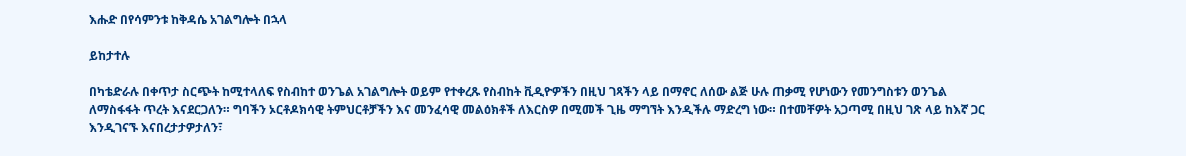እሑድ በየሳምንቱ ከቅዳሴ አገልግሎት በኋላ

ይከታተሉ

በካቴድራሉ በቀጥታ ስርጭት ከሚተላለፍ የስብከተ ወንጌል አገልግሎት ወይም የተቀረጹ የስብከት ቪዲዮዎችን በዚህ ገጻችን ላይ በማኖር ለሰው ልጅ ሁሉ ጠቃሚ የሆነውን የመንግስቱን ወንጌል ለማስፋፋት ጥረት እናደርጋለን። ግባችን ኦርቶዶክሳዊ ትምህርቶቻችን እና መንፈሳዊ መልዕክቶች ለእርስዎ በሚመች ጊዜ ማግኘት እንዲችሉ ማድረግ ነው። በተመቸዎት አጋጣሚ በዚህ ገጽ ላይ ከእኛ ጋር እንዲገናኙ እናበረታታዎታለን፣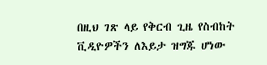በዚህ ገጽ ላይ የቅርብ ጊዜ የስብከት ቪዲዮዎችን ለእይታ ዝግጁ ሆነው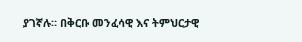ያገኛሉ። በቅርቡ መንፈሳዊ እና ትምህርታዊ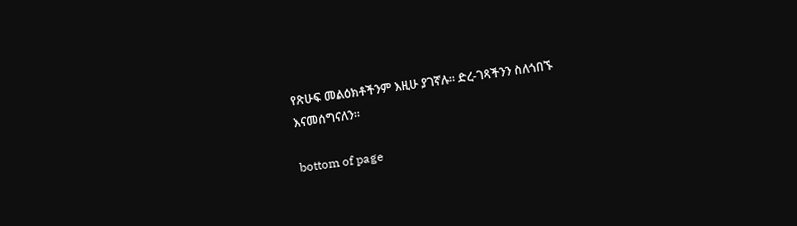የጽሁፍ መልዕክቶችንም እዚሁ ያገኛሉ። ድረ-ገጻችንን ስለጎበኙ እናመሰግናለን።

bottom of page